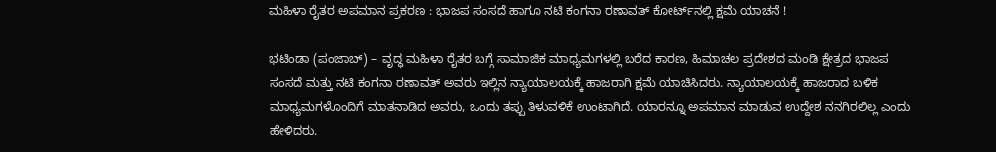ಮಹಿಳಾ ರೈತರ ಅಪಮಾನ ಪ್ರಕರಣ : ಭಾಜಪ ಸಂಸದೆ ಹಾಗೂ ನಟಿ ಕಂಗನಾ ರಣಾವತ್ ಕೋರ್ಟ್‌ನಲ್ಲಿ ಕ್ಷಮೆ ಯಾಚನೆ !

ಭಟಿಂಡಾ (ಪಂಜಾಬ್) – ವೃದ್ಧ ಮಹಿಳಾ ರೈತರ ಬಗ್ಗೆ ಸಾಮಾಜಿಕ ಮಾಧ್ಯಮಗಳಲ್ಲಿ ಬರೆದ ಕಾರಣ, ಹಿಮಾಚಲ ಪ್ರದೇಶದ ಮಂಡಿ ಕ್ಷೇತ್ರದ ಭಾಜಪ ಸಂಸದೆ ಮತ್ತು ನಟಿ ಕಂಗನಾ ರಣಾವತ್ ಅವರು ಇಲ್ಲಿನ ನ್ಯಾಯಾಲಯಕ್ಕೆ ಹಾಜರಾಗಿ ಕ್ಷಮೆ ಯಾಚಿಸಿದರು. ನ್ಯಾಯಾಲಯಕ್ಕೆ ಹಾಜರಾದ ಬಳಿಕ ಮಾಧ್ಯಮಗಳೊಂದಿಗೆ ಮಾತನಾಡಿದ ಅವರು, ಒಂದು ತಪ್ಪು ತಿಳುವಳಿಕೆ ಉಂಟಾಗಿದೆ. ಯಾರನ್ನೂ ಅಪಮಾನ ಮಾಡುವ ಉದ್ದೇಶ ನನಗಿರಲಿಲ್ಲ ಎಂದು ಹೇಳಿದರು.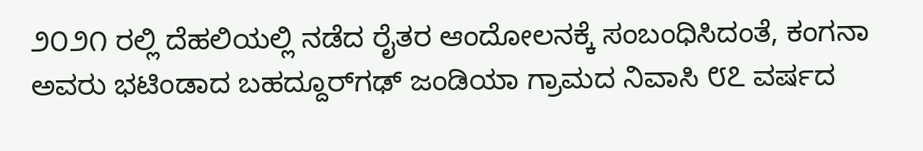೨೦೨೧ ರಲ್ಲಿ ದೆಹಲಿಯಲ್ಲಿ ನಡೆದ ರೈತರ ಆಂದೋಲನಕ್ಕೆ ಸಂಬಂಧಿಸಿದಂತೆ, ಕಂಗನಾ ಅವರು ಭಟಿಂಡಾದ ಬಹದ್ದೂರ್‌ಗಢ್ ಜಂಡಿಯಾ ಗ್ರಾಮದ ನಿವಾಸಿ ೮೭ ವರ್ಷದ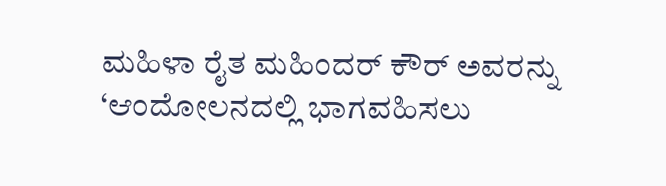ಮಹಿಳಾ ರೈತ ಮಹಿಂದರ್ ಕೌರ್ ಅವರನ್ನು ‘ಆಂದೋಲನದಲ್ಲಿ ಭಾಗವಹಿಸಲು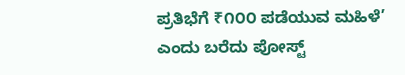ಪ್ರತಿಭೆಗೆ ₹೧೦೦ ಪಡೆಯುವ ಮಹಿಳೆ’ ಎಂದು ಬರೆದು ಪೋಸ್ಟ್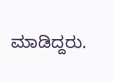ಮಾಡಿದ್ದರು.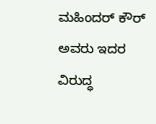ಮಹಿಂದರ್ ಕೌರ್ ಅವರು ಇದರ ವಿರುದ್ಧ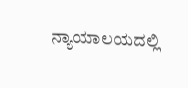ನ್ಯಾಯಾಲಯದಲ್ಲಿ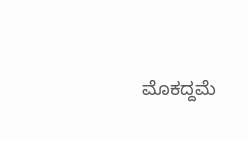ಮೊಕದ್ದಮೆ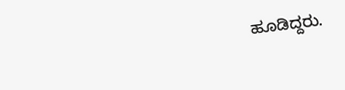ಹೂಡಿದ್ದರು.